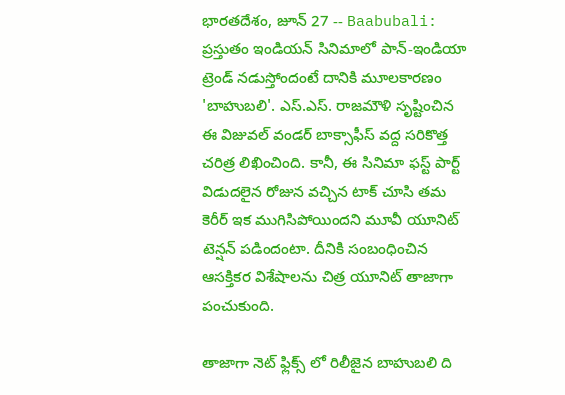భారతదేశం, జూన్ 27 -- Baabubali: ప్రస్తుతం ఇండియన్ సినిమాలో పాన్-ఇండియా ట్రెండ్ నడుస్తోందంటే దానికి మూలకారణం 'బాహుబలి'. ఎస్.ఎస్. రాజమౌళి సృష్టించిన ఈ విజువల్ వండర్ బాక్సాఫీస్ వద్ద సరికొత్త చరిత్ర లిఖించింది. కానీ, ఈ సినిమా ఫస్ట్ పార్ట్ విడుదలైన రోజున వచ్చిన టాక్ చూసి తమ కెరీర్ ఇక ముగిసిపోయిందని మూవీ యూనిట్ టెన్షన్ పడిందంటా. దీనికి సంబంధించిన ఆసక్తికర విశేషాలను చిత్ర యూనిట్ తాజాగా పంచుకుంది.

తాజాగా నెట్ ఫ్లిక్స్ లో రిలీజైన బాహుబలి ది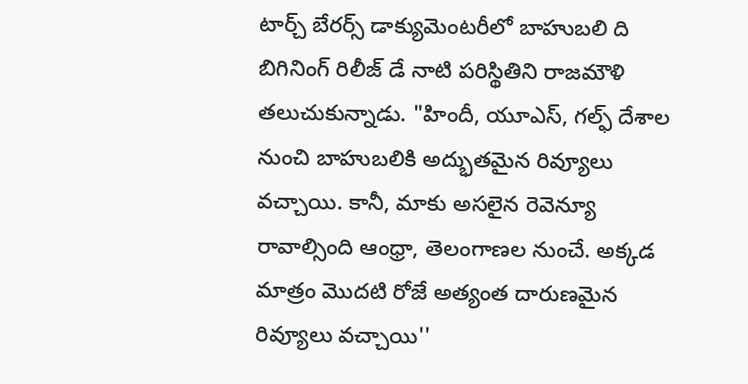టార్చ్ బేరర్స్ డాక్యుమెంటరీలో బాహుబలి ది బిగినింగ్ రిలీజ్ డే నాటి పరిస్థితిని రాజమౌళి తలుచుకున్నాడు. "హిందీ, యూఎస్, గల్ఫ్ దేశాల నుంచి బాహుబలికి అద్భుతమైన రివ్యూలు వచ్చాయి. కానీ, మాకు అసలైన రెవెన్యూ రావాల్సింది ఆంధ్రా, తెలంగాణల నుంచే. అక్కడ మాత్రం మొదటి రోజే అత్యంత దారుణమైన రివ్యూలు వచ్చాయి''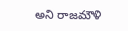అని రాజమౌళి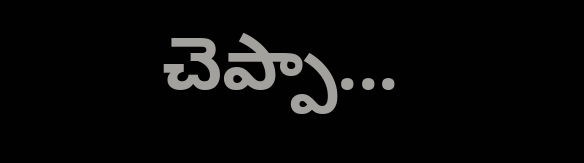చెప్పా...